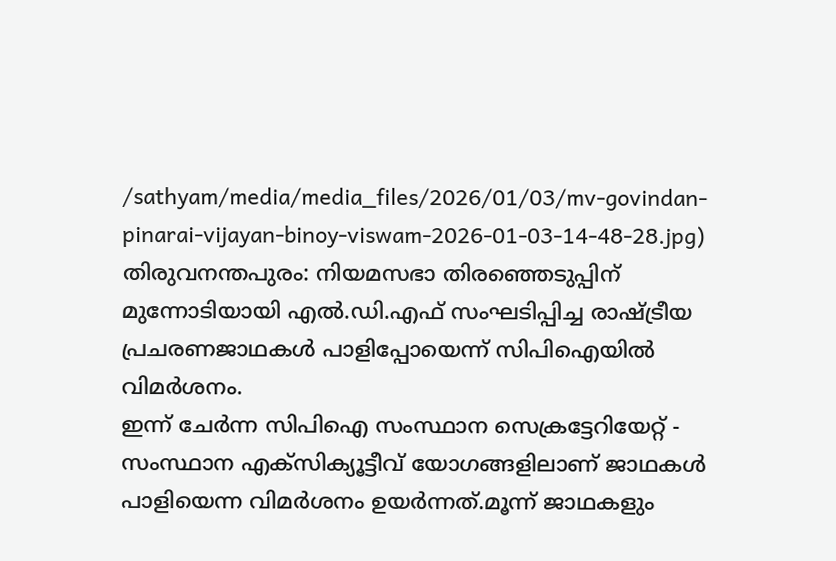/sathyam/media/media_files/2026/01/03/mv-govindan-pinarai-vijayan-binoy-viswam-2026-01-03-14-48-28.jpg)
തിരുവനന്തപുരം: നിയമസഭാ തിരഞ്ഞെടുപ്പിന് മുന്നോടിയായി എൽ.ഡി.എഫ് സംഘടിപ്പിച്ച രാഷ്ട്രീയ പ്രചരണജാഥകൾ പാളിപ്പോയെന്ന് സിപിഐയിൽ വിമർശനം.
ഇന്ന് ചേർന്ന സിപിഐ സംസ്ഥാന സെക്രട്ടേറിയേറ്റ് - സംസ്ഥാന എക്സിക്യൂട്ടീവ് യോഗങ്ങളിലാണ് ജാഥകൾ പാളിയെന്ന വിമർശനം ഉയർന്നത്.മൂന്ന് ജാഥകളും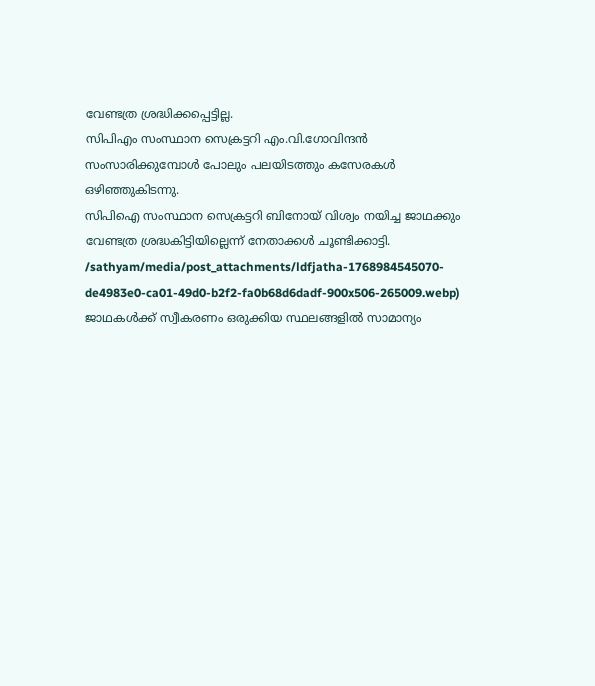വേണ്ടത്ര ശ്രദ്ധിക്കപ്പെട്ടില്ല.
സിപിഎം സംസ്ഥാന സെക്രട്ടറി എം.വി.ഗോവിന്ദൻ സംസാരിക്കുമ്പോൾ പോലും പലയിടത്തും കസേരകൾ ഒഴിഞ്ഞുകിടന്നു.
സിപിഐ സംസ്ഥാന സെക്രട്ടറി ബിനോയ് വിശ്വം നയിച്ച ജാഥക്കും വേണ്ടത്ര ശ്രദ്ധകിട്ടിയില്ലെന്ന് നേതാക്കൾ ചൂണ്ടിക്കാട്ടി.
/sathyam/media/post_attachments/ldfjatha-1768984545070-de4983e0-ca01-49d0-b2f2-fa0b68d6dadf-900x506-265009.webp)
ജാഥകൾക്ക് സ്വീകരണം ഒരുക്കിയ സ്ഥലങ്ങളിൽ സാമാന്യം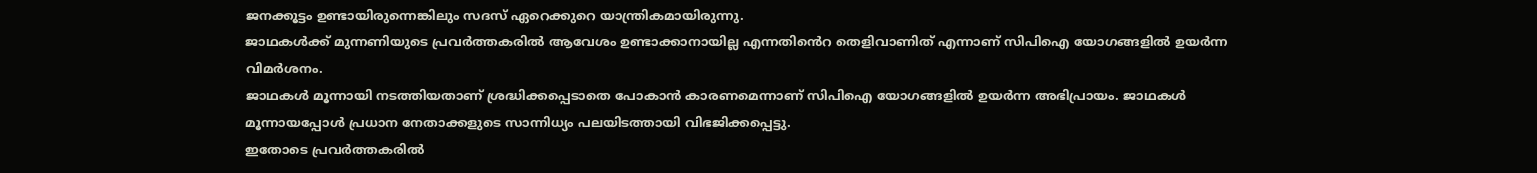ജനക്കൂട്ടം ഉണ്ടായിരുന്നെങ്കിലും സദസ് ഏറെക്കുറെ യാന്ത്രികമായിരുന്നു.
ജാഥകൾക്ക് മുന്നണിയുടെ പ്രവർത്തകരിൽ ആവേശം ഉണ്ടാക്കാനായില്ല എന്നതിൻെറ തെളിവാണിത് എന്നാണ് സിപിഐ യോഗങ്ങളിൽ ഉയർന്ന വിമർശനം.
ജാഥകൾ മൂന്നായി നടത്തിയതാണ് ശ്രദ്ധിക്കപ്പെടാതെ പോകാൻ കാരണമെന്നാണ് സിപിഐ യോഗങ്ങളിൽ ഉയർന്ന അഭിപ്രായം. ജാഥകൾ മൂന്നായപ്പോൾ പ്രധാന നേതാക്കളുടെ സാന്നിധ്യം പലയിടത്തായി വിഭജിക്കപ്പെട്ടു.
ഇതോടെ പ്രവർത്തകരിൽ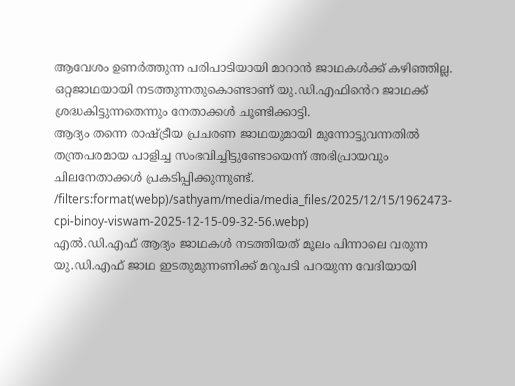ആവേശം ഉണർത്തുന്ന പരിപാടിയായി മാറാൻ ജാഥകൾക്ക് കഴിഞ്ഞില്ല. ഒറ്റജാഥയായി നടത്തുന്നതുകൊണ്ടാണ് യു.ഡി.എഫിൻെറ ജാഥക്ക് ശ്രദ്ധകിട്ടുന്നതെന്നും നേതാക്കൾ ചൂണ്ടിക്കാട്ടി.
ആദ്യം തന്നെ രാഷ്ട്രീയ പ്രചരണ ജാഥയുമായി മുന്നോട്ടുവന്നതിൽ തന്ത്രപരമായ പാളിച്ച സംഭവിച്ചിട്ടുണ്ടോയെന്ന് അഭിപ്രായവും ചിലനേതാക്കൾ പ്രകടിപ്പിക്കുന്നുണ്ട്.
/filters:format(webp)/sathyam/media/media_files/2025/12/15/1962473-cpi-binoy-viswam-2025-12-15-09-32-56.webp)
എൽ.ഡി.എഫ് ആദ്യം ജാഥകൾ നടത്തിയത് മൂലം പിന്നാലെ വരുന്ന യു.ഡി.എഫ് ജാഥ ഇടതുമുന്നണിക്ക് മറുപടി പറയുന്ന വേദിയായി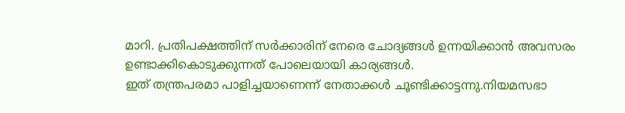മാറി. പ്രതിപക്ഷത്തിന് സർക്കാരിന് നേരെ ചോദ്യങ്ങൾ ഉന്നയിക്കാൻ അവസരം ഉണ്ടാക്കികൊടുക്കുന്നത് പോലെയായി കാര്യങ്ങൾ.
ഇത് തന്ത്രപരമാ പാളിച്ചയാണെന്ന് നേതാക്കൾ ചൂണ്ടിക്കാട്ടന്നു.നിയമസഭാ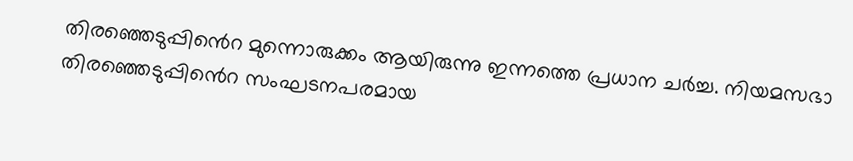തിരഞ്ഞെടുപ്പിൻെറ മുന്നൊരുക്കം ആയിരുന്നു ഇന്നത്തെ പ്രധാന ചർച്ച. നിയമസഭാ തിരഞ്ഞെടുപ്പിൻെറ സംഘടനപരമായ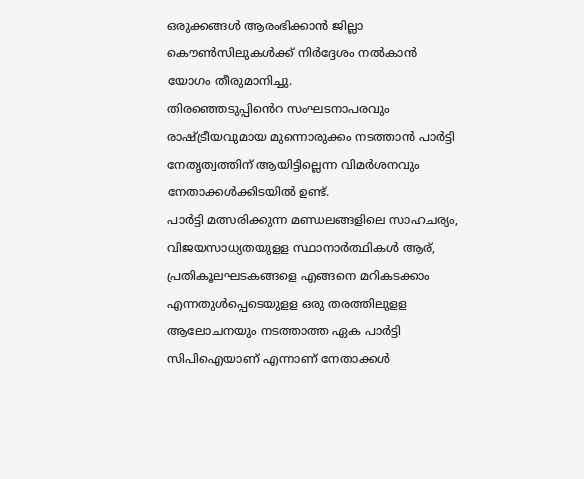ഒരുക്കങ്ങൾ ആരംഭിക്കാൻ ജില്ലാ കൌൺസിലുകൾക്ക് നിർദ്ദേശം നൽകാൻ യോഗം തീരുമാനിച്ചു.
തിരഞ്ഞെടുപ്പിൻെറ സംഘടനാപരവും രാഷ്ട്രീയവുമായ മുന്നൊരുക്കം നടത്താൻ പാർട്ടി നേതൃത്വത്തിന് ആയിട്ടില്ലെന്ന വിമർശനവും നേതാക്കൾക്കിടയിൽ ഉണ്ട്.
പാർട്ടി മത്സരിക്കുന്ന മണ്ഡലങ്ങളിലെ സാഹചര്യം, വിജയസാധ്യതയുളള സ്ഥാനാർത്ഥികൾ ആര്, പ്രതികൂലഘടകങ്ങളെ എങ്ങനെ മറികടക്കാം എന്നതുൾപ്പെടെയുളള ഒരു തരത്തിലുളള ആലോചനയും നടത്താത്ത ഏക പാർട്ടി സിപിഐയാണ് എന്നാണ് നേതാക്കൾ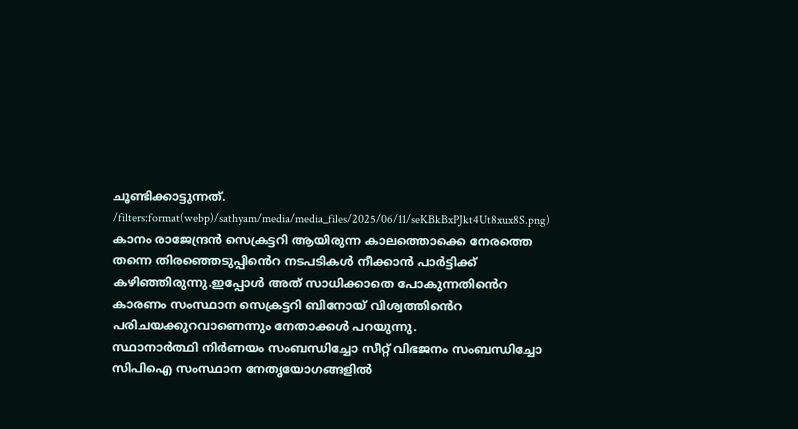ചൂണ്ടിക്കാട്ടുന്നത്.
/filters:format(webp)/sathyam/media/media_files/2025/06/11/seKBkBxPJkt4Ut8xux8S.png)
കാനം രാജേന്ദ്രൻ സെക്രട്ടറി ആയിരുന്ന കാലത്തൊക്കെ നേരത്തെ തന്നെ തിരഞ്ഞെടുപ്പിൻെറ നടപടികൾ നീക്കാൻ പാർട്ടിക്ക് കഴിഞ്ഞിരുന്നു.ഇപ്പോൾ അത് സാധിക്കാതെ പോകുന്നതിൻെറ കാരണം സംസ്ഥാന സെക്രട്ടറി ബിനോയ് വിശ്വത്തിൻെറ പരിചയക്കുറവാണെന്നും നേതാക്കൾ പറയുന്നു.
സ്ഥാനാർത്ഥി നിർണയം സംബന്ധിച്ചോ സീറ്റ് വിഭജനം സംബന്ധിച്ചോ സിപിഐ സംസ്ഥാന നേതൃയോഗങ്ങളിൽ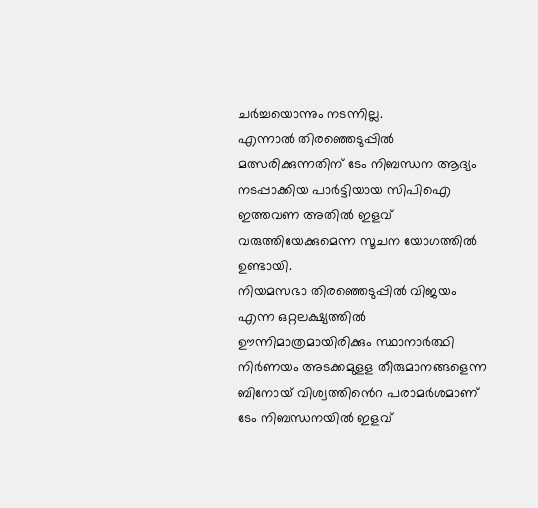ചർച്ചയൊന്നും നടന്നില്ല.
എന്നാൽ തിരഞ്ഞെടുപ്പിൽ മത്സരിക്കുന്നതിന് ടേം നിബന്ധന ആദ്യം നടപ്പാക്കിയ പാർട്ടിയായ സിപിഐ ഇത്തവണ അതിൽ ഇളവ് വരുത്തിയേക്കുമെന്ന സൂചന യോഗത്തിൽ ഉണ്ടായി.
നിയമസഭാ തിരഞ്ഞെടുപ്പിൽ വിജയം എന്ന ഒറ്റലക്ഷ്യത്തിൽ ഊന്നിമാത്രമായിരിക്കും സ്ഥാനാർത്ഥി നിർണയം അടക്കമുളള തീരുമാനങ്ങളെന്ന ബിനോയ് വിശ്വത്തിൻെറ പരാമർശമാണ് ടേം നിബന്ധനയിൽ ഇളവ്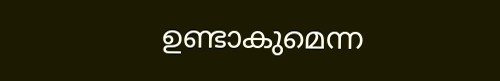ഉണ്ടാകുമെന്ന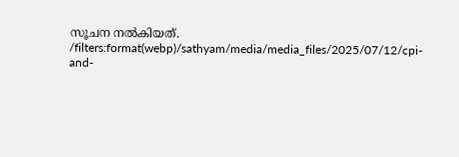സൂചന നൽകിയത്.
/filters:format(webp)/sathyam/media/media_files/2025/07/12/cpi-and-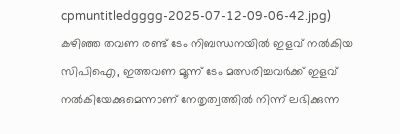cpmuntitledgggg-2025-07-12-09-06-42.jpg)
കഴിഞ്ഞ തവണ രണ്ട് ടേം നിബന്ധനയിൽ ഇളവ് നൽകിയ സിപിഐ, ഇത്തവണ മൂന്ന് ടേം മത്സരിച്ചവർക്ക് ഇളവ് നൽകിയേക്കുമെന്നാണ് നേതൃത്വത്തിൽ നിന്ന് ലഭിക്കുന്ന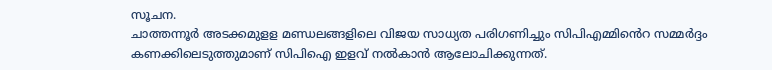സൂചന.
ചാത്തന്നൂർ അടക്കമുളള മണ്ഡലങ്ങളിലെ വിജയ സാധ്യത പരിഗണിച്ചും സിപിഎമ്മിൻെറ സമ്മർദ്ദം കണക്കിലെടുത്തുമാണ് സിപിഐ ഇളവ് നൽകാൻ ആലോചിക്കുന്നത്.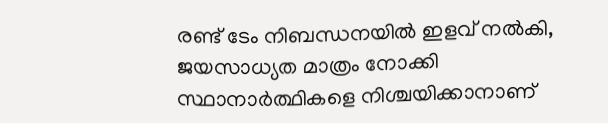രണ്ട് ടേം നിബന്ധനയിൽ ഇളവ് നൽകി, ജയസാധ്യത മാത്രം നോക്കി സ്ഥാനാർത്ഥികളെ നിശ്ചയിക്കാനാണ്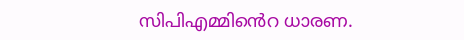സിപിഎമ്മിൻെറ ധാരണ.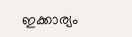ഇക്കാര്യം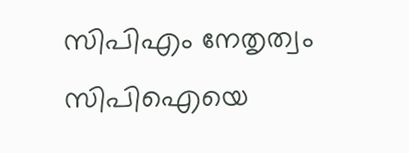സിപിഎം നേതൃത്വം സിപിഐയെ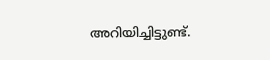അറിയിച്ചിട്ടുണ്ട്.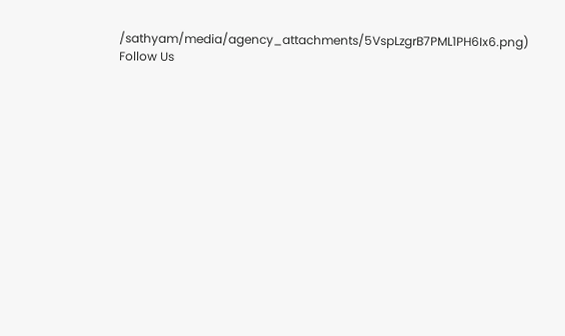/sathyam/media/agency_attachments/5VspLzgrB7PML1PH6Ix6.png)
Follow Us